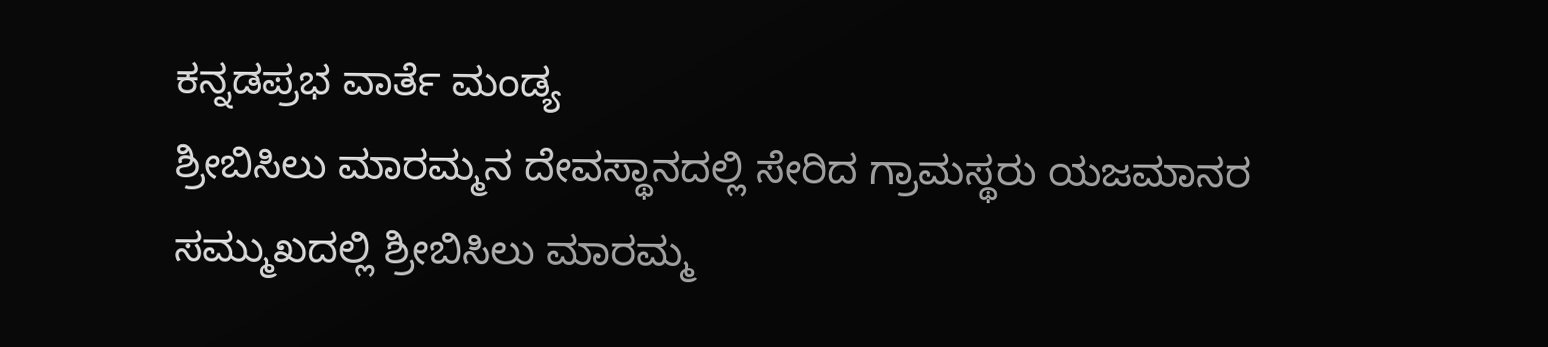ಕನ್ನಡಪ್ರಭ ವಾರ್ತೆ ಮಂಡ್ಯ
ಶ್ರೀಬಿಸಿಲು ಮಾರಮ್ಮನ ದೇವಸ್ಥಾನದಲ್ಲಿ ಸೇರಿದ ಗ್ರಾಮಸ್ಥರು ಯಜಮಾನರ ಸಮ್ಮುಖದಲ್ಲಿ ಶ್ರೀಬಿಸಿಲು ಮಾರಮ್ಮ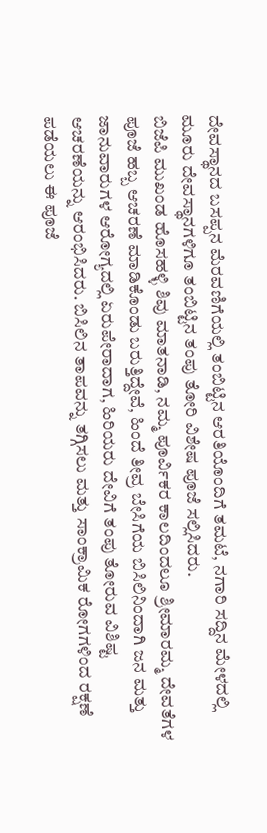ದೇವಸ್ಥಾನದ ಬಸಪ್ಪನ ಮೆರವಣಿಗೆಯಲ್ಲಿ ತಂಬಿಟ್ಟಿನ ಆರತಿಯೊಂದಿಗೆ ತಮಟೆ, ನಗಾರಿ ಸದ್ದಿನ ಮೇಳದಲ್ಲಿ ಮೂರು ದೇವಸ್ಥಾನಗಳಿಗೂ ತಂಬಿಟ್ಟಿನ ತಂಪು ತೋರಿ ವಿಶೇಷ ಪೂಜೆ ಸಲ್ಲಿಸಿದರು.
ಬಿಜೆಪಿ ಮುಖಂಡ ಹೊಸಹಳ್ಳಿ ಶಿವು ಮಾತನಾಡಿ, ನಮ್ಮ ಪೂರ್ವಿಕರ ಕಾಲದಿಂದಲೂ ಶ್ರೀಮಾರಮ್ಮ ದೇವತೆಗಳ ಪೂಜೆ ಹಬ್ಬ ಆಚರಣೆ ಮಾಡಿಕೊಂಡು ಬರುತ್ತಿದ್ದೇವೆ, ಹಿಂದೆ ತೀವ್ರ ಬೇಸಿಗೆಯ ಬಿಸಿಲಿನಿಂದಾಗಿ ಜನ ಮತ್ತು ಜಾನುವಾರುಗಳ ಆರೋಗ್ಯದಲ್ಲಿ ಏರುಪೇರಾದಾಗ, ಹಿರಿಯರು ದೇವಿಗೆ ತಂಪು ತೋರುವ ವಿಶಿಷ್ಟ ಆಚರಣೆಯನ್ನು ಆರಂಭಿಸಿದರು. ಬಿಸಿಲಿನ ತಾಪವನ್ನು ತಗ್ಗಿಸಲು ಮತ್ತು ಸಾಂಕ್ರಾಮಿಕ ರೋಗಗಳಿಂದ ರಕ್ಷಣೆ ಪಡೆಯಲು ಈ ಪೂಜೆ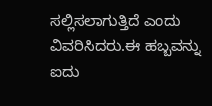ಸಲ್ಲಿಸಲಾಗುತ್ತಿದೆ ಎಂದು ವಿವರಿಸಿದರು.ಈ ಹಬ್ಬವನ್ನು ಐದು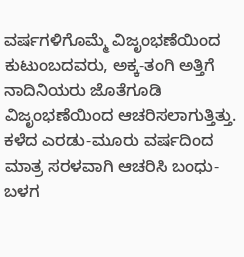ವರ್ಷಗಳಿಗೊಮ್ಮೆ ವಿಜೃಂಭಣೆಯಿಂದ ಕುಟುಂಬದವರು, ಅಕ್ಕ-ತಂಗಿ ಅತ್ತಿಗೆ ನಾದಿನಿಯರು ಜೊತೆಗೂಡಿ ವಿಜೃಂಭಣೆಯಿಂದ ಆಚರಿಸಲಾಗುತ್ತಿತ್ತು. ಕಳೆದ ಎರಡು-ಮೂರು ವರ್ಷದಿಂದ ಮಾತ್ರ ಸರಳವಾಗಿ ಆಚರಿಸಿ ಬಂಧು-ಬಳಗ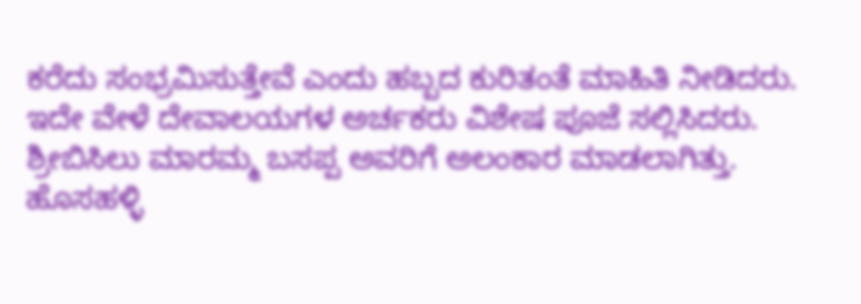ಕರೆದು ಸಂಭ್ರಮಿಸುತ್ತೇವೆ ಎಂದು ಹಬ್ಬದ ಕುರಿತಂತೆ ಮಾಹಿತಿ ನೀಡಿದರು.
ಇದೇ ವೇಳೆ ದೇವಾಲಯಗಳ ಅರ್ಚಕರು ವಿಶೇಷ ಪೂಜೆ ಸಲ್ಲಿಸಿದರು. ಶ್ರೀಬಿಸಿಲು ಮಾರಮ್ಮ ಬಸಪ್ಪ ಅವರಿಗೆ ಅಲಂಕಾರ ಮಾಡಲಾಗಿತ್ತು. ಹೊಸಹಳ್ಳಿ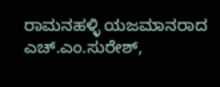ರಾಮನಹಳ್ಳಿ ಯಜಮಾನರಾದ ಎಚ್.ಎಂ.ಸುರೇಶ್,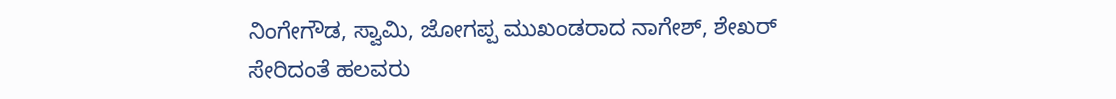ನಿಂಗೇಗೌಡ, ಸ್ವಾಮಿ, ಜೋಗಪ್ಪ ಮುಖಂಡರಾದ ನಾಗೇಶ್, ಶೇಖರ್ ಸೇರಿದಂತೆ ಹಲವರು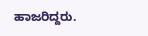ಹಾಜರಿದ್ದರು.